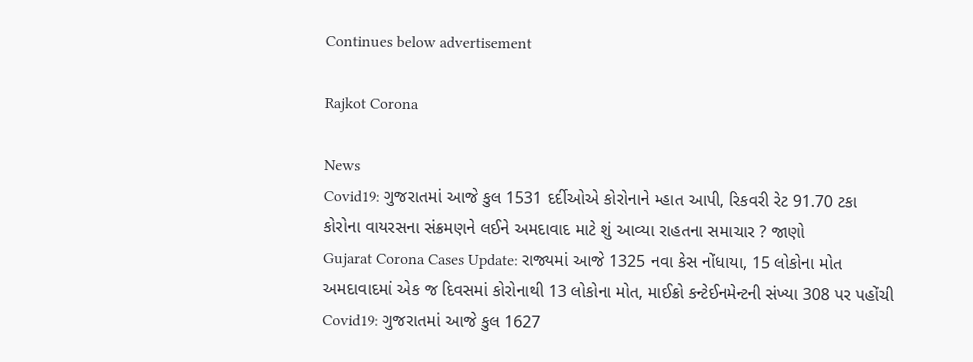Continues below advertisement

Rajkot Corona

News
Covid19: ગુજરાતમાં આજે કુલ 1531 દર્દીઓએ કોરોનાને મ્હાત આપી, રિકવરી રેટ 91.70 ટકા
કોરોના વાયરસના સંક્રમણને લઈને અમદાવાદ માટે શું આવ્યા રાહતના સમાચાર ? જાણો
Gujarat Corona Cases Update: રાજ્યમાં આજે 1325 નવા કેસ નોંધાયા, 15 લોકોના મોત
અમદાવાદમાં એક જ દિવસમાં કોરોનાથી 13 લોકોના મોત, માઈક્રો કન્ટેઈનમેન્ટની સંખ્યા 308 પર પહોંચી
Covid19: ગુજરાતમાં આજે કુલ 1627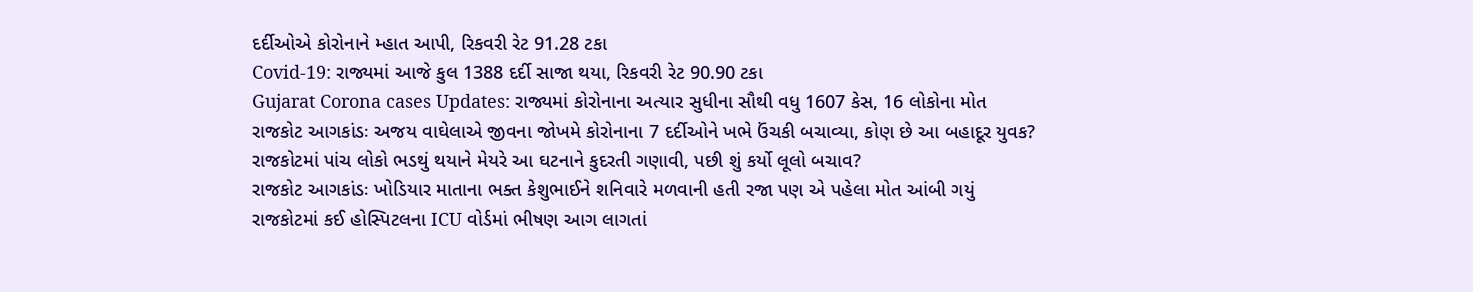દર્દીઓએ કોરોનાને મ્હાત આપી, રિકવરી રેટ 91.28 ટકા
Covid-19: રાજ્યમાં આજે કુલ 1388 દર્દી સાજા થયા, રિકવરી રેટ 90.90 ટકા
Gujarat Corona cases Updates: રાજ્યમાં કોરોનાના અત્યાર સુધીના સૌથી વધુ 1607 કેસ, 16 લોકોના મોત
રાજકોટ આગકાંડઃ અજય વાઘેલાએ જીવના જોખમે કોરોનાના 7 દર્દીઓને ખભે ઉંચકી બચાવ્યા, કોણ છે આ બહાદૂર યુવક?
રાજકોટમાં પાંચ લોકો ભડથું થયાને મેયરે આ ઘટનાને કુદરતી ગણાવી, પછી શું કર્યો લૂલો બચાવ?
રાજકોટ આગકાંડઃ ખોડિયાર માતાના ભક્ત કેશુભાઈને શનિવારે મળવાની હતી રજા પણ એ પહેલા મોત આંબી ગયું
રાજકોટમાં કઈ હોસ્પિટલના ICU વોર્ડમાં ભીષણ આગ લાગતાં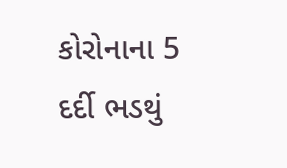કોરોનાના 5 દર્દી ભડથું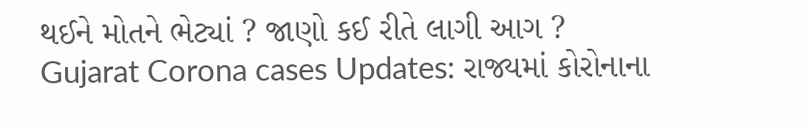થઈને મોતને ભેટ્યાં ? જાણો કઈ રીતે લાગી આગ ?
Gujarat Corona cases Updates: રાજ્યમાં કોરોનાના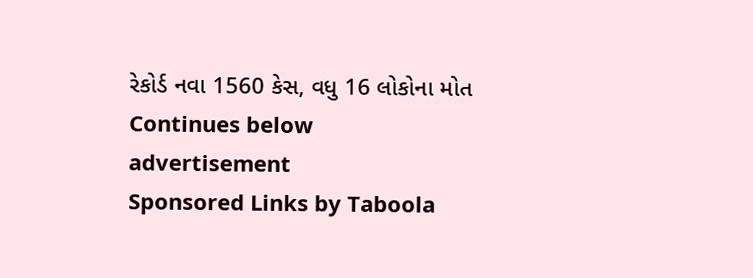રેકોર્ડ નવા 1560 કેસ, વધુ 16 લોકોના મોત
Continues below advertisement
Sponsored Links by Taboola